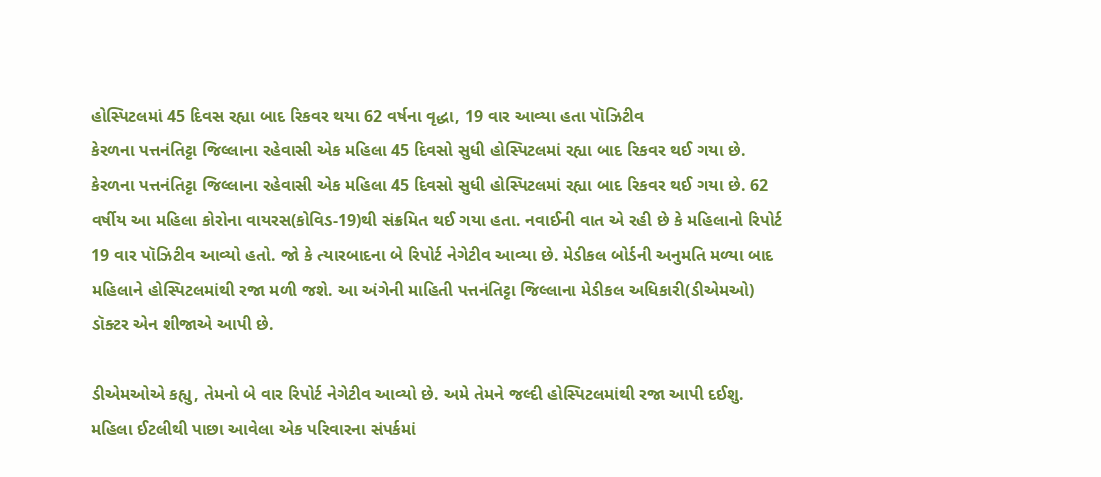હોસ્પિટલમાં 45 દિવસ રહ્યા બાદ રિકવર થયા 62 વર્ષના વૃદ્ધા, 19 વાર આવ્યા હતા પૉઝિટીવ
કેરળના પત્તનંતિટ્ટા જિલ્લાના રહેવાસી એક મહિલા 45 દિવસો સુધી હોસ્પિટલમાં રહ્યા બાદ રિકવર થઈ ગયા છે.
કેરળના પત્તનંતિટ્ટા જિલ્લાના રહેવાસી એક મહિલા 45 દિવસો સુધી હોસ્પિટલમાં રહ્યા બાદ રિકવર થઈ ગયા છે. 62 વર્ષીય આ મહિલા કોરોના વાયરસ(કોવિડ-19)થી સંક્રમિત થઈ ગયા હતા. નવાઈની વાત એ રહી છે કે મહિલાનો રિપોર્ટ 19 વાર પૉઝિટીવ આવ્યો હતો. જો કે ત્યારબાદના બે રિપોર્ટ નેગેટીવ આવ્યા છે. મેડીકલ બોર્ડની અનુમતિ મળ્યા બાદ મહિલાને હોસ્પિટલમાંથી રજા મળી જશે. આ અંગેની માહિતી પત્તનંતિટ્ટા જિલ્લાના મેડીકલ અધિકારી(ડીએમઓ) ડૉક્ટર એન શીજાએ આપી છે.

ડીએમઓએ કહ્યુ, તેમનો બે વાર રિપોર્ટ નેગેટીવ આવ્યો છે. અમે તેમને જલ્દી હોસ્પિટલમાંથી રજા આપી દઈશુ. મહિલા ઈટલીથી પાછા આવેલા એક પરિવારના સંપર્કમાં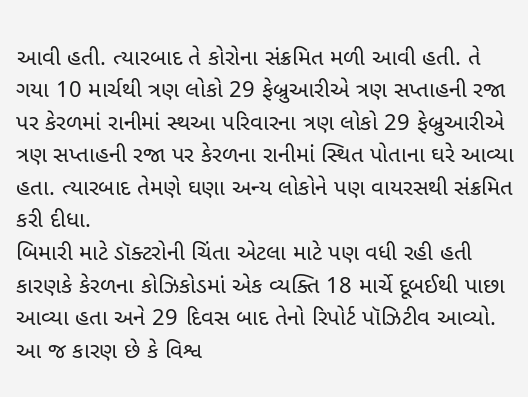આવી હતી. ત્યારબાદ તે કોરોના સંક્રમિત મળી આવી હતી. તે ગયા 10 માર્ચથી ત્રણ લોકો 29 ફેબ્રુઆરીએ ત્રણ સપ્તાહની રજા પર કેરળમાં રાનીમાં સ્થઆ પરિવારના ત્રણ લોકો 29 ફેબ્રુઆરીએ ત્રણ સપ્તાહની રજા પર કેરળના રાનીમાં સ્થિત પોતાના ઘરે આવ્યા હતા. ત્યારબાદ તેમણે ઘણા અન્ય લોકોને પણ વાયરસથી સંક્રમિત કરી દીધા.
બિમારી માટે ડૉક્ટરોની ચિંતા એટલા માટે પણ વધી રહી હતી કારણકે કેરળના કોઝિકોડમાં એક વ્યક્તિ 18 માર્ચે દૂબઈથી પાછા આવ્યા હતા અને 29 દિવસ બાદ તેનો રિપોર્ટ પૉઝિટીવ આવ્યો. આ જ કારણ છે કે વિશ્વ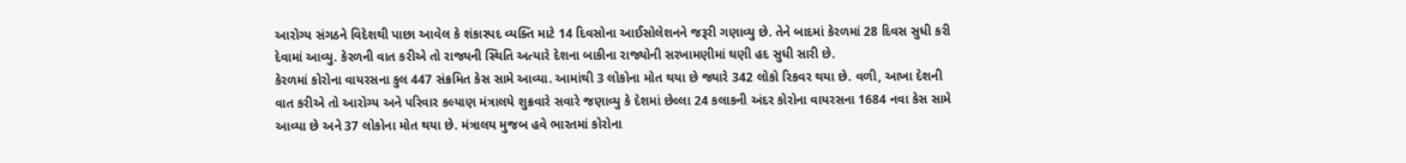આરોગ્ય સંગઠને વિદેશથી પાછા આવેલ કે શંકાસ્પદ વ્યક્તિ માટે 14 દિવસોના આઈસોલેશનને જરૂરી ગણાવ્યુ છે. તેને બાદમાં કેરળમાં 28 દિવસ સુધી કરી દેવામાં આવ્યુ. કેરળની વાત કરીએ તો રાજ્યની સ્થિતિ અત્યારે દેશના બાકીના રાજ્યોની સરખામણીમાં ઘણી હદ સુધી સારી છે.
કેરળમાં કોરોના વાયરસના કુલ 447 સંક્રમિત કેસ સામે આવ્યા. આમાંથી 3 લોકોના મોત થયા છે જ્યારે 342 લોકો રિકવર થયા છે. વળી, આખા દેશની વાત કરીએ તો આરોગ્ય અને પરિવાર કલ્યાણ મંત્રાલયે શુક્રવારે સવારે જણાવ્યુ કે દેશમાં છેલ્લા 24 કલાકની અંદર કોરોના વાયરસના 1684 નવા કેસ સામે આવ્યા છે અને 37 લોકોના મોત થયા છે. મંત્રાલય મુજબ હવે ભારતમાં કોરોના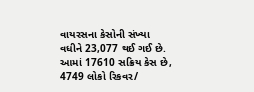વાયરસના કેસોની સંખ્યા વધીને 23,077 થઈ ગઈ છે. આમાં 17610 સક્રિય કેસ છે, 4749 લોકો રિકવર/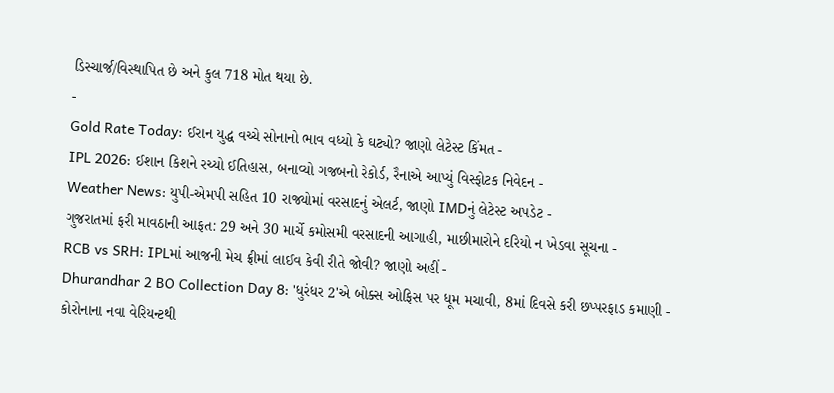ડિસ્ચાર્જ/વિસ્થાપિત છે અને કુલ 718 મોત થયા છે.
-
Gold Rate Today: ઈરાન યુદ્ધ વચ્ચે સોનાનો ભાવ વધ્યો કે ઘટ્યો? જાણો લેટેસ્ટ કિંમત -
IPL 2026: ઈશાન કિશને રચ્યો ઈતિહાસ, બનાવ્યો ગજબનો રેકોર્ડ, રૈનાએ આપ્યું વિસ્ફોટક નિવેદન -
Weather News: યુપી-એમપી સહિત 10 રાજ્યોમાં વરસાદનું એલર્ટ, જાણો IMDનું લેટેસ્ટ અપડેટ -
ગુજરાતમાં ફરી માવઠાની આફત: 29 અને 30 માર્ચે કમોસમી વરસાદની આગાહી, માછીમારોને દરિયો ન ખેડવા સૂચના -
RCB vs SRH: IPLમાં આજની મેચ ફ્રીમાં લાઈવ કેવી રીતે જોવી? જાણો અહીં -
Dhurandhar 2 BO Collection Day 8: 'ધુરંધર 2'એ બોક્સ ઓફિસ પર ધૂમ મચાવી, 8માં દિવસે કરી છપ્પરફાડ કમાણી -
કોરોનાના નવા વેરિયન્ટથી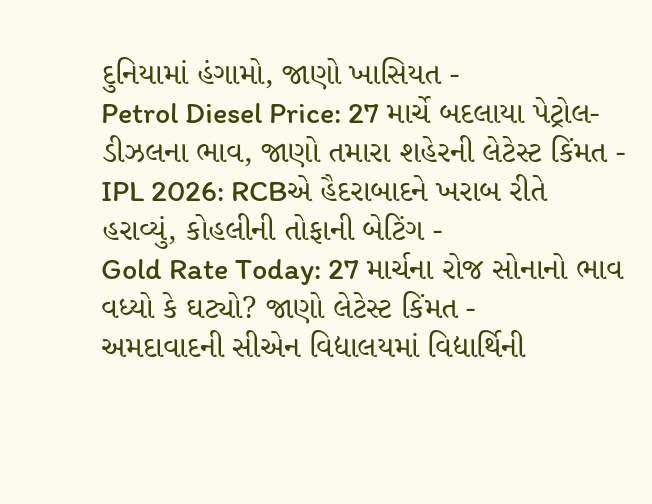દુનિયામાં હંગામો, જાણો ખાસિયત -
Petrol Diesel Price: 27 માર્ચે બદલાયા પેટ્રોલ-ડીઝલના ભાવ, જાણો તમારા શહેરની લેટેસ્ટ કિંમત -
IPL 2026: RCBએ હૈદરાબાદને ખરાબ રીતે હરાવ્યું, કોહલીની તોફાની બેટિંગ -
Gold Rate Today: 27 માર્ચના રોજ સોનાનો ભાવ વધ્યો કે ઘટ્યો? જાણો લેટેસ્ટ કિંમત -
અમદાવાદની સીએન વિદ્યાલયમાં વિદ્યાર્થિની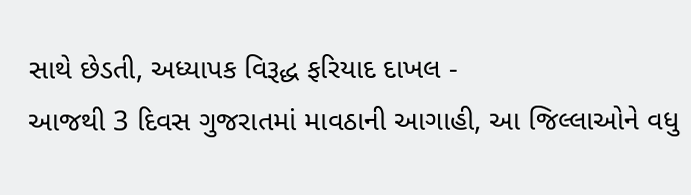સાથે છેડતી, અધ્યાપક વિરૂદ્ધ ફરિયાદ દાખલ -
આજથી 3 દિવસ ગુજરાતમાં માવઠાની આગાહી, આ જિલ્લાઓને વધુ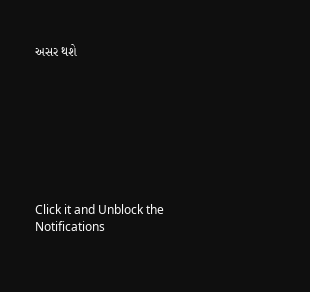અસર થશે








Click it and Unblock the Notifications